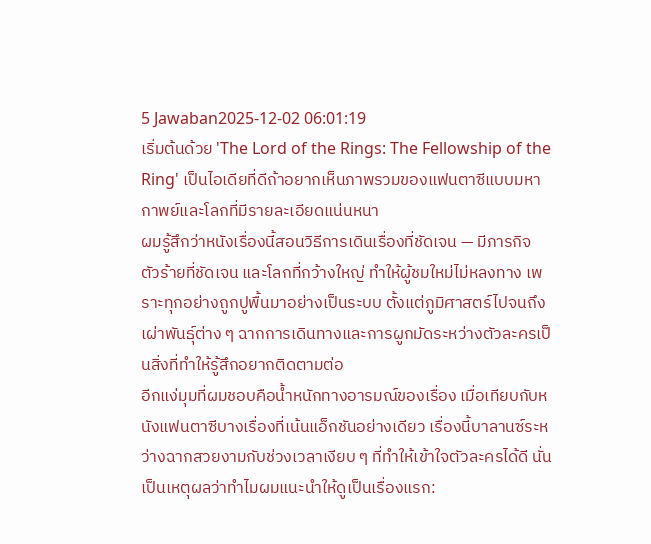5 Jawaban2025-12-02 06:01:19
เริ่มต้นด้วย 'The Lord of the Rings: The Fellowship of the Ring' เป็นไอเดียที่ดีถ้าอยากเห็นภาพรวมของแฟนตาซีแบบมหากาพย์และโลกที่มีรายละเอียดแน่นหนา
ผมรู้สึกว่าหนังเรื่องนี้สอนวิธีการเดินเรื่องที่ชัดเจน — มีภารกิจ ตัวร้ายที่ชัดเจน และโลกที่กว้างใหญ่ ทำให้ผู้ชมใหม่ไม่หลงทาง เพราะทุกอย่างถูกปูพื้นมาอย่างเป็นระบบ ตั้งแต่ภูมิศาสตร์ไปจนถึงเผ่าพันธุ์ต่าง ๆ ฉากการเดินทางและการผูกมัดระหว่างตัวละครเป็นสิ่งที่ทำให้รู้สึกอยากติดตามต่อ
อีกแง่มุมที่ผมชอบคือน้ำหนักทางอารมณ์ของเรื่อง เมื่อเทียบกับหนังแฟนตาซีบางเรื่องที่เน้นแอ็กชันอย่างเดียว เรื่องนี้บาลานซ์ระหว่างฉากสวยงามกับช่วงเวลาเงียบ ๆ ที่ทำให้เข้าใจตัวละครได้ดี นั่นเป็นเหตุผลว่าทำไมผมแนะนำให้ดูเป็นเรื่องแรก: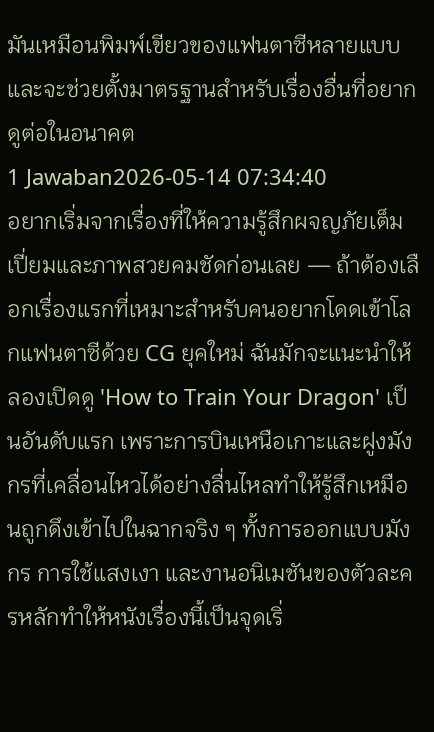มันเหมือนพิมพ์เขียวของแฟนตาซีหลายแบบ และจะช่วยตั้งมาตรฐานสำหรับเรื่องอื่นที่อยากดูต่อในอนาคต
1 Jawaban2026-05-14 07:34:40
อยากเริ่มจากเรื่องที่ให้ความรู้สึกผจญภัยเต็มเปี่ยมและภาพสวยคมชัดก่อนเลย — ถ้าต้องเลือกเรื่องแรกที่เหมาะสำหรับคนอยากโดดเข้าโลกแฟนตาซีด้วย CG ยุคใหม่ ฉันมักจะแนะนำให้ลองเปิดดู 'How to Train Your Dragon' เป็นอันดับแรก เพราะการบินเหนือเกาะและฝูงมังกรที่เคลื่อนไหวได้อย่างลื่นไหลทำให้รู้สึกเหมือนถูกดึงเข้าไปในฉากจริง ๆ ทั้งการออกแบบมังกร การใช้แสงเงา และงานอนิเมชันของตัวละครหลักทำให้หนังเรื่องนี้เป็นจุดเริ่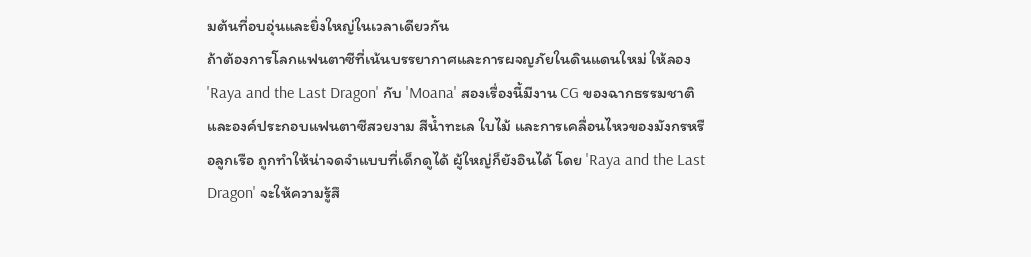มต้นที่อบอุ่นและยิ่งใหญ่ในเวลาเดียวกัน
ถ้าต้องการโลกแฟนตาซีที่เน้นบรรยากาศและการผจญภัยในดินแดนใหม่ ให้ลอง 'Raya and the Last Dragon' กับ 'Moana' สองเรื่องนี้มีงาน CG ของฉากธรรมชาติและองค์ประกอบแฟนตาซีสวยงาม สีน้ำทะเล ใบไม้ และการเคลื่อนไหวของมังกรหรือลูกเรือ ถูกทำให้น่าจดจำแบบที่เด็กดูได้ ผู้ใหญ่ก็ยังอินได้ โดย 'Raya and the Last Dragon' จะให้ความรู้สึ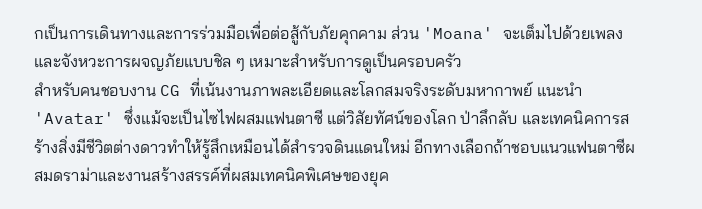กเป็นการเดินทางและการร่วมมือเพื่อต่อสู้กับภัยคุกคาม ส่วน 'Moana' จะเต็มไปด้วยเพลงและจังหวะการผจญภัยแบบชิล ๆ เหมาะสำหรับการดูเป็นครอบครัว
สำหรับคนชอบงาน CG ที่เน้นงานภาพละเอียดและโลกสมจริงระดับมหากาพย์ แนะนำ 'Avatar' ซึ่งแม้จะเป็นไซไฟผสมแฟนตาซี แต่วิสัยทัศน์ของโลก ป่าลึกลับ และเทคนิคการสร้างสิ่งมีชีวิตต่างดาวทำให้รู้สึกเหมือนได้สำรวจดินแดนใหม่ อีกทางเลือกถ้าชอบแนวแฟนตาซีผสมดราม่าและงานสร้างสรรค์ที่ผสมเทคนิคพิเศษของยุค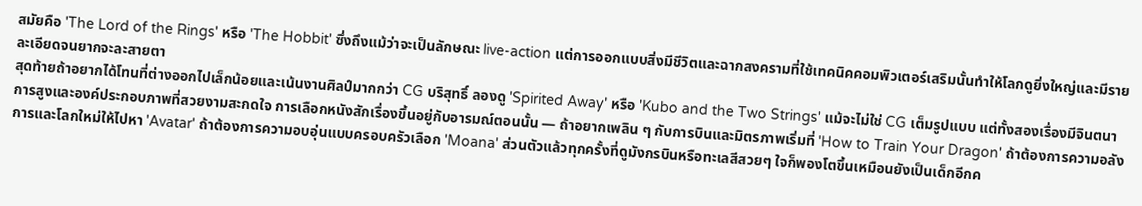สมัยคือ 'The Lord of the Rings' หรือ 'The Hobbit' ซึ่งถึงแม้ว่าจะเป็นลักษณะ live-action แต่การออกแบบสิ่งมีชีวิตและฉากสงครามที่ใช้เทคนิคคอมพิวเตอร์เสริมนั้นทำให้โลกดูยิ่งใหญ่และมีรายละเอียดจนยากจะละสายตา
สุดท้ายถ้าอยากได้โทนที่ต่างออกไปเล็กน้อยและเน้นงานศิลป์มากกว่า CG บริสุทธิ์ ลองดู 'Spirited Away' หรือ 'Kubo and the Two Strings' แม้จะไม่ใช่ CG เต็มรูปแบบ แต่ทั้งสองเรื่องมีจินตนาการสูงและองค์ประกอบภาพที่สวยงามสะกดใจ การเลือกหนังสักเรื่องขึ้นอยู่กับอารมณ์ตอนนั้น — ถ้าอยากเพลิน ๆ กับการบินและมิตรภาพเริ่มที่ 'How to Train Your Dragon' ถ้าต้องการความอลังการและโลกใหม่ให้ไปหา 'Avatar' ถ้าต้องการความอบอุ่นแบบครอบครัวเลือก 'Moana' ส่วนตัวแล้วทุกครั้งที่ดูมังกรบินหรือทะเลสีสวยๆ ใจก็พองโตขึ้นเหมือนยังเป็นเด็กอีกค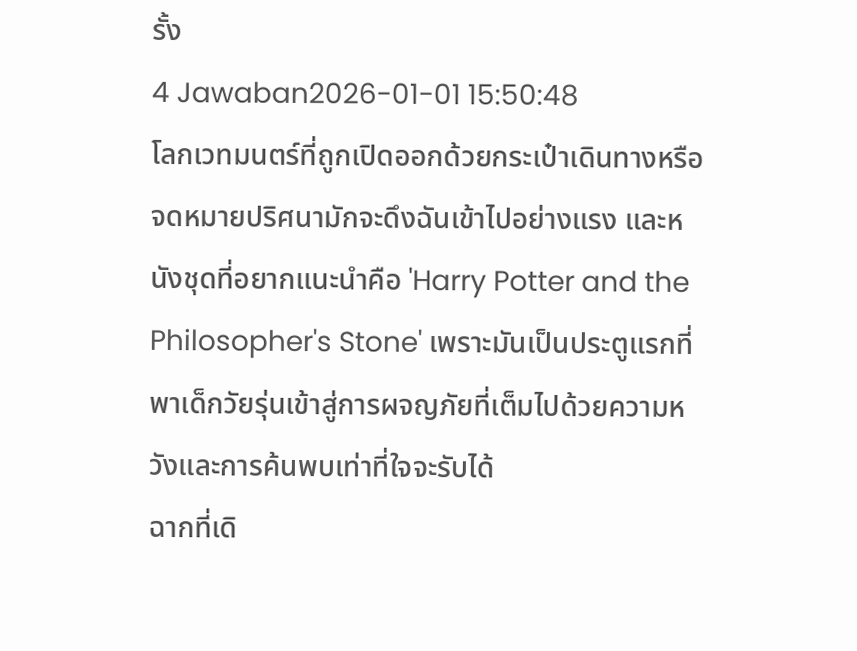รั้ง
4 Jawaban2026-01-01 15:50:48
โลกเวทมนตร์ที่ถูกเปิดออกด้วยกระเป๋าเดินทางหรือจดหมายปริศนามักจะดึงฉันเข้าไปอย่างแรง และหนังชุดที่อยากแนะนำคือ 'Harry Potter and the Philosopher's Stone' เพราะมันเป็นประตูแรกที่พาเด็กวัยรุ่นเข้าสู่การผจญภัยที่เต็มไปด้วยความหวังและการค้นพบเท่าที่ใจจะรับได้
ฉากที่เดิ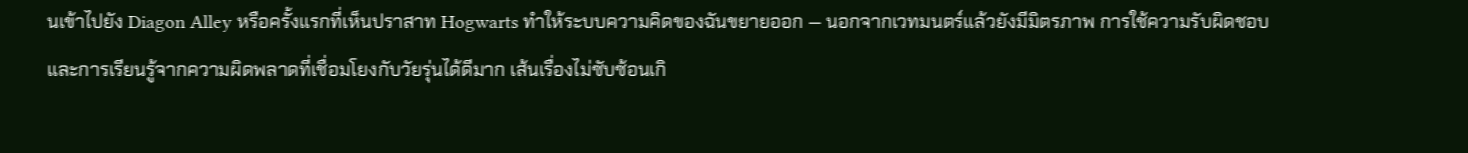นเข้าไปยัง Diagon Alley หรือครั้งแรกที่เห็นปราสาท Hogwarts ทำให้ระบบความคิดของฉันขยายออก — นอกจากเวทมนตร์แล้วยังมีมิตรภาพ การใช้ความรับผิดชอบ และการเรียนรู้จากความผิดพลาดที่เชื่อมโยงกับวัยรุ่นได้ดีมาก เส้นเรื่องไม่ซับซ้อนเกิ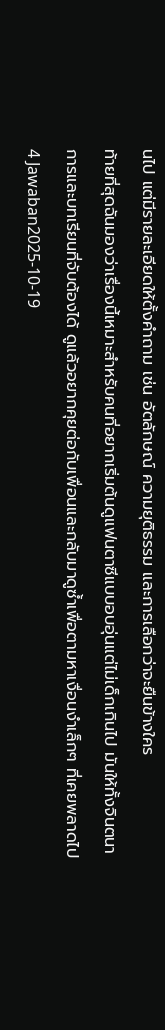นไป แต่มีรายละเอียดให้ตั้งคำถาม เช่น อัตลักษณ์ ความยุติธรรม และการเลือกว่าจะยืนข้างใคร
ท้ายที่สุดฉันมองว่าเรื่องนี้เหมาะสำหรับคนที่อยากเริ่มต้นดูแฟนตาซีแบบอบอุ่นแต่ไม่เด็กเกินไป มันให้ทั้งจินตนาการและบทเรียนที่จับต้องได้ ดูแล้วอยากคุยต่อกับเพื่อนและกลับมาดูซ้ำเพื่อตามหาเงื่อนงำเล็กๆ ที่เคยพลาดไป
4 Jawaban2025-10-19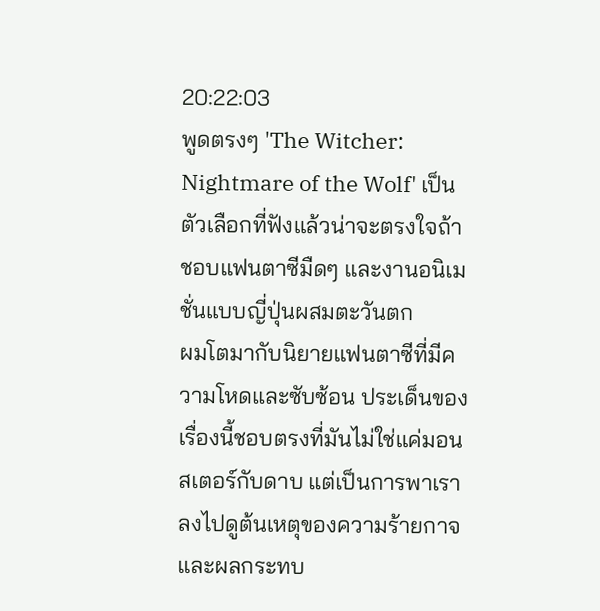20:22:03
พูดตรงๆ 'The Witcher: Nightmare of the Wolf' เป็นตัวเลือกที่ฟังแล้วน่าจะตรงใจถ้าชอบแฟนตาซีมืดๆ และงานอนิเมชั่นแบบญี่ปุ่นผสมตะวันตก
ผมโตมากับนิยายแฟนตาซีที่มีความโหดและซับซ้อน ประเด็นของเรื่องนี้ชอบตรงที่มันไม่ใช่แค่มอนสเตอร์กับดาบ แต่เป็นการพาเราลงไปดูต้นเหตุของความร้ายกาจและผลกระทบ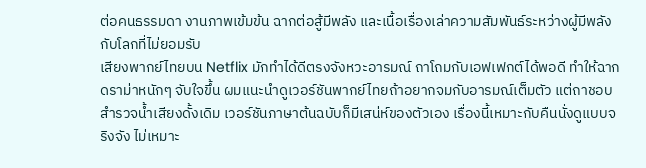ต่อคนธรรมดา งานภาพเข้มข้น ฉากต่อสู้มีพลัง และเนื้อเรื่องเล่าความสัมพันธ์ระหว่างผู้มีพลังกับโลกที่ไม่ยอมรับ
เสียงพากย์ไทยบน Netflix มักทำได้ดีตรงจังหวะอารมณ์ ถาโถมกับเอฟเฟกต์ได้พอดี ทำให้ฉากดราม่าหนักๆ จับใจขึ้น ผมแนะนำดูเวอร์ชันพากย์ไทยถ้าอยากจมกับอารมณ์เต็มตัว แต่ถาชอบสำรวจน้ำเสียงดั้งเดิม เวอร์ชันภาษาต้นฉบับก็มีเสน่ห์ของตัวเอง เรื่องนี้เหมาะกับคืนนั่งดูแบบจริงจัง ไม่เหมาะ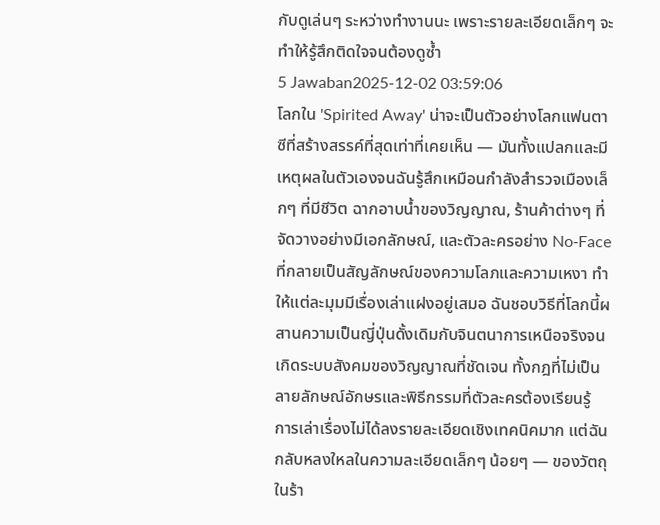กับดูเล่นๆ ระหว่างทำงานนะ เพราะรายละเอียดเล็กๆ จะทำให้รู้สึกติดใจจนต้องดูซ้ำ
5 Jawaban2025-12-02 03:59:06
โลกใน 'Spirited Away' น่าจะเป็นตัวอย่างโลกแฟนตาซีที่สร้างสรรค์ที่สุดเท่าที่เคยเห็น — มันทั้งแปลกและมีเหตุผลในตัวเองจนฉันรู้สึกเหมือนกำลังสำรวจเมืองเล็กๆ ที่มีชีวิต ฉากอาบน้ำของวิญญาณ, ร้านค้าต่างๆ ที่จัดวางอย่างมีเอกลักษณ์, และตัวละครอย่าง No‑Face ที่กลายเป็นสัญลักษณ์ของความโลภและความเหงา ทำให้แต่ละมุมมีเรื่องเล่าแฝงอยู่เสมอ ฉันชอบวิธีที่โลกนี้ผสานความเป็นญี่ปุ่นดั้งเดิมกับจินตนาการเหนือจริงจนเกิดระบบสังคมของวิญญาณที่ชัดเจน ทั้งกฎที่ไม่เป็นลายลักษณ์อักษรและพิธีกรรมที่ตัวละครต้องเรียนรู้
การเล่าเรื่องไม่ได้ลงรายละเอียดเชิงเทคนิคมาก แต่ฉันกลับหลงใหลในความละเอียดเล็กๆ น้อยๆ — ของวัตถุในร้า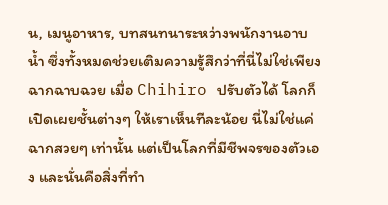น, เมนูอาหาร, บทสนทนาระหว่างพนักงานอาบน้ำ ซึ่งทั้งหมดช่วยเติมความรู้สึกว่าที่นี่ไม่ใช่เพียงฉากฉาบฉวย เมื่อ Chihiro ปรับตัวได้ โลกก็เปิดเผยชั้นต่างๆ ให้เราเห็นทีละน้อย นี่ไม่ใช่แค่ฉากสวยๆ เท่านั้น แต่เป็นโลกที่มีชีพจรของตัวเอง และนั่นคือสิ่งที่ทำ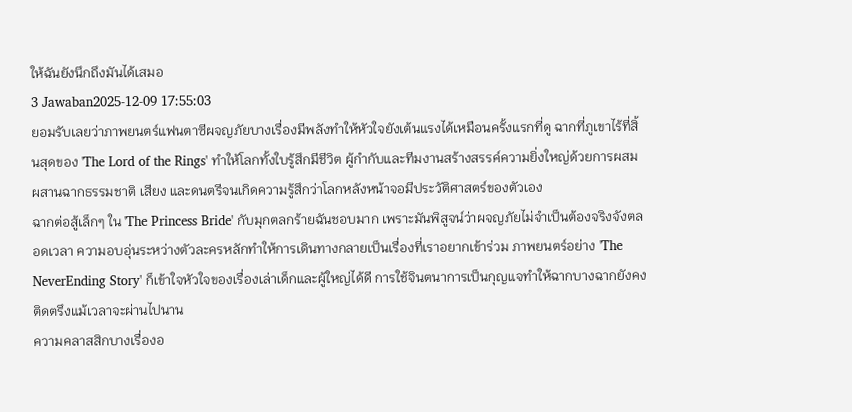ให้ฉันยังนึกถึงมันได้เสมอ
3 Jawaban2025-12-09 17:55:03
ยอมรับเลยว่าภาพยนตร์แฟนตาซีผจญภัยบางเรื่องมีพลังทำให้หัวใจยังเต้นแรงได้เหมือนครั้งแรกที่ดู ฉากที่ภูเขาไร้ที่สิ้นสุดของ 'The Lord of the Rings' ทำให้โลกทั้งใบรู้สึกมีชีวิต ผู้กำกับและทีมงานสร้างสรรค์ความยิ่งใหญ่ด้วยการผสมผสานฉากธรรมชาติ เสียง และดนตรีจนเกิดความรู้สึกว่าโลกหลังหน้าจอมีประวัติศาสตร์ของตัวเอง
ฉากต่อสู้เล็กๆ ใน 'The Princess Bride' กับมุกตลกร้ายฉันชอบมาก เพราะมันพิสูจน์ว่าผจญภัยไม่จำเป็นต้องจริงจังตลอดเวลา ความอบอุ่นระหว่างตัวละครหลักทำให้การเดินทางกลายเป็นเรื่องที่เราอยากเข้าร่วม ภาพยนตร์อย่าง 'The NeverEnding Story' ก็เข้าใจหัวใจของเรื่องเล่าเด็กและผู้ใหญ่ได้ดี การใช้จินตนาการเป็นกุญแจทำให้ฉากบางฉากยังคงติดตรึงแม้เวลาจะผ่านไปนาน
ความคลาสสิกบางเรื่องอ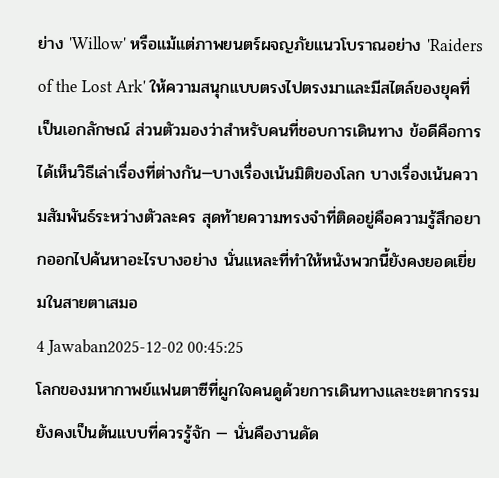ย่าง 'Willow' หรือแม้แต่ภาพยนตร์ผจญภัยแนวโบราณอย่าง 'Raiders of the Lost Ark' ให้ความสนุกแบบตรงไปตรงมาและมีสไตล์ของยุคที่เป็นเอกลักษณ์ ส่วนตัวมองว่าสำหรับคนที่ชอบการเดินทาง ข้อดีคือการได้เห็นวิธีเล่าเรื่องที่ต่างกัน—บางเรื่องเน้นมิติของโลก บางเรื่องเน้นความสัมพันธ์ระหว่างตัวละคร สุดท้ายความทรงจำที่ติดอยู่คือความรู้สึกอยากออกไปค้นหาอะไรบางอย่าง นั่นแหละที่ทำให้หนังพวกนี้ยังคงยอดเยี่ยมในสายตาเสมอ
4 Jawaban2025-12-02 00:45:25
โลกของมหากาพย์แฟนตาซีที่ผูกใจคนดูด้วยการเดินทางและชะตากรรมยังคงเป็นต้นแบบที่ควรรู้จัก — นั่นคืองานดัด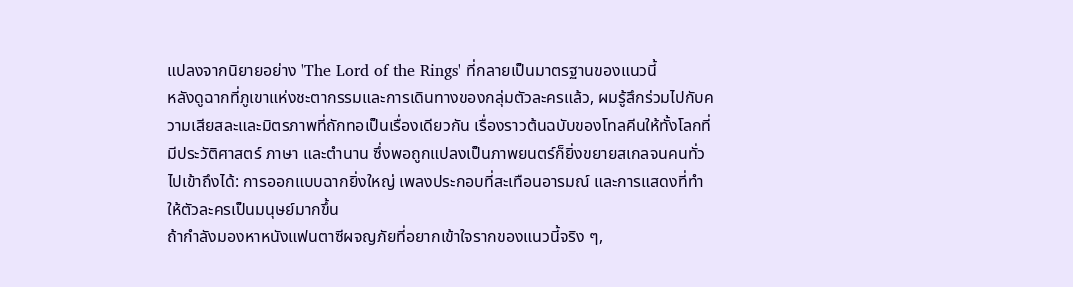แปลงจากนิยายอย่าง 'The Lord of the Rings' ที่กลายเป็นมาตรฐานของแนวนี้
หลังดูฉากที่ภูเขาแห่งชะตากรรมและการเดินทางของกลุ่มตัวละครแล้ว, ผมรู้สึกร่วมไปกับความเสียสละและมิตรภาพที่ถักทอเป็นเรื่องเดียวกัน เรื่องราวต้นฉบับของโทลคีนให้ทั้งโลกที่มีประวัติศาสตร์ ภาษา และตำนาน ซึ่งพอถูกแปลงเป็นภาพยนตร์ก็ยิ่งขยายสเกลจนคนทั่วไปเข้าถึงได้: การออกแบบฉากยิ่งใหญ่ เพลงประกอบที่สะเทือนอารมณ์ และการแสดงที่ทำให้ตัวละครเป็นมนุษย์มากขึ้น
ถ้ากำลังมองหาหนังแฟนตาซีผจญภัยที่อยากเข้าใจรากของแนวนี้จริง ๆ,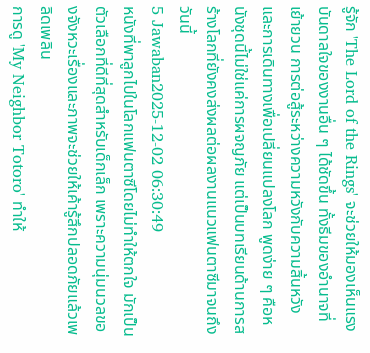รู้จัก 'The Lord of the Rings' จะช่วยให้มองเห็นแรงบันดาลใจของงานอื่น ๆ ได้ชัดขึ้น ทั้งธีมของอำนาจที่เย้ายวน การต่อสู้ระหว่างความหวังกับความสิ้นหวัง และการเดินทางเพื่อเปลี่ยนแปลงโลก พูดง่าย ๆ คือหนังชุดนี้ไม่ใช่แค่การผจญภัย แต่เป็นบทเรียนด้านการสร้างโลกที่ยังคงส่งผลต่อผลงานแนวแฟนตาซีมาจนถึงวันนี้
5 Jawaban2025-12-02 06:30:49
หนังที่พาลูกไปในโลกแฟนตาซีโดยไม่ทำให้ตกใจ มักเป็นตัวเลือกที่ดีที่สุดสำหรับเด็กเล็ก เพราะความนุ่มนวลของจังหวะเรื่องและภาพจะช่วยให้เค้ารู้สึกปลอดภัยแล้วเพลิดเพลิน
การดู 'My Neighbor Totoro' ทำให้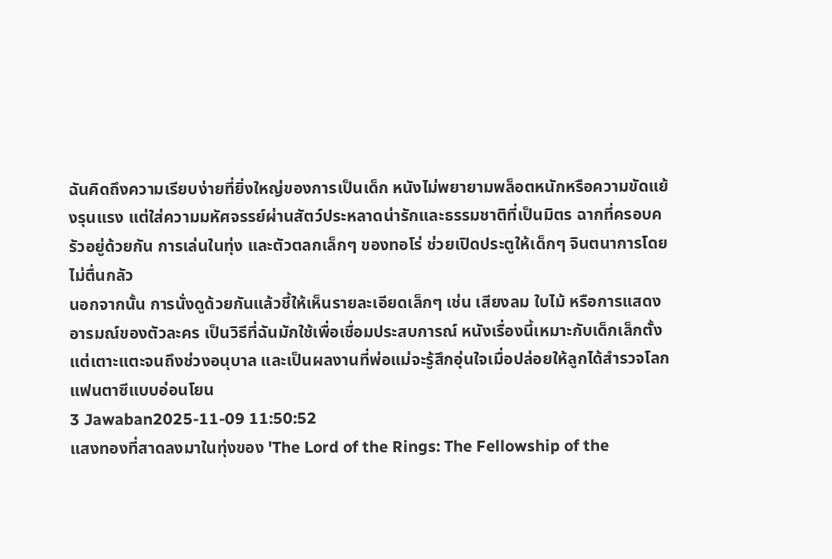ฉันคิดถึงความเรียบง่ายที่ยิ่งใหญ่ของการเป็นเด็ก หนังไม่พยายามพล็อตหนักหรือความขัดแย้งรุนแรง แต่ใส่ความมหัศจรรย์ผ่านสัตว์ประหลาดน่ารักและธรรมชาติที่เป็นมิตร ฉากที่ครอบครัวอยู่ด้วยกัน การเล่นในทุ่ง และตัวตลกเล็กๆ ของทอโร่ ช่วยเปิดประตูให้เด็กๆ จินตนาการโดยไม่ตื่นกลัว
นอกจากนั้น การนั่งดูด้วยกันแล้วชี้ให้เห็นรายละเอียดเล็กๆ เช่น เสียงลม ใบไม้ หรือการแสดงอารมณ์ของตัวละคร เป็นวิธีที่ฉันมักใช้เพื่อเชื่อมประสบการณ์ หนังเรื่องนี้เหมาะกับเด็กเล็กตั้งแต่เตาะแตะจนถึงช่วงอนุบาล และเป็นผลงานที่พ่อแม่จะรู้สึกอุ่นใจเมื่อปล่อยให้ลูกได้สำรวจโลกแฟนตาซีแบบอ่อนโยน
3 Jawaban2025-11-09 11:50:52
แสงทองที่สาดลงมาในทุ่งของ 'The Lord of the Rings: The Fellowship of the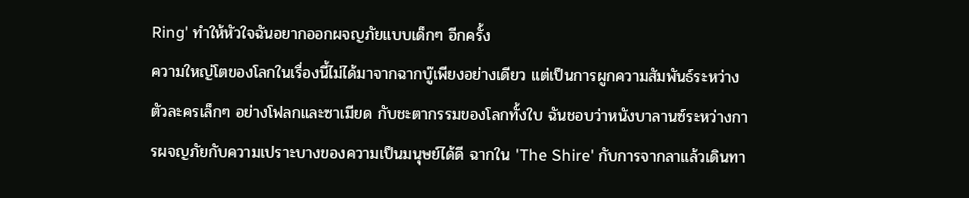Ring' ทำให้หัวใจฉันอยากออกผจญภัยแบบเด็กๆ อีกครั้ง
ความใหญ่โตของโลกในเรื่องนี้ไม่ได้มาจากฉากบู๊เพียงอย่างเดียว แต่เป็นการผูกความสัมพันธ์ระหว่างตัวละครเล็กๆ อย่างโฟลกและซาเมียด กับชะตากรรมของโลกทั้งใบ ฉันชอบว่าหนังบาลานซ์ระหว่างการผจญภัยกับความเปราะบางของความเป็นมนุษย์ได้ดี ฉากใน 'The Shire' กับการจากลาแล้วเดินทา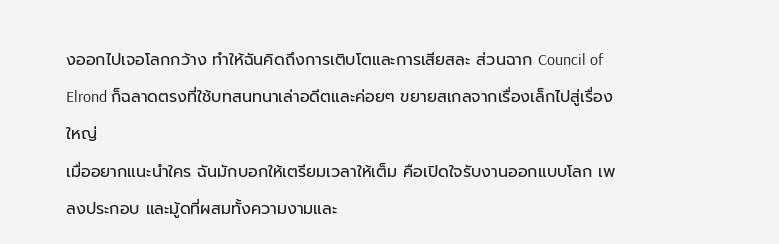งออกไปเจอโลกกว้าง ทำให้ฉันคิดถึงการเติบโตและการเสียสละ ส่วนฉาก Council of Elrond ก็ฉลาดตรงที่ใช้บทสนทนาเล่าอดีตและค่อยๆ ขยายสเกลจากเรื่องเล็กไปสู่เรื่องใหญ่
เมื่ออยากแนะนำใคร ฉันมักบอกให้เตรียมเวลาให้เต็ม คือเปิดใจรับงานออกแบบโลก เพลงประกอบ และมู้ดที่ผสมทั้งความงามและ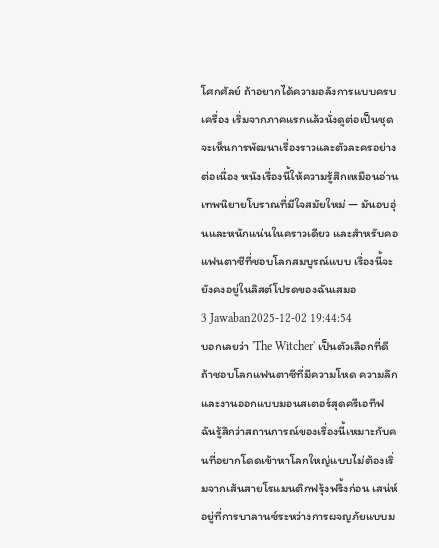โศกศัลย์ ถ้าอยากได้ความอลังการแบบครบเครื่อง เริ่มจากภาคแรกแล้วนั่งดูต่อเป็นชุด จะเห็นการพัฒนาเรื่องราวและตัวละครอย่างต่อเนื่อง หนังเรื่องนี้ให้ความรู้สึกเหมือนอ่านเทพนิยายโบราณที่มีใจสมัยใหม่ — มันอบอุ่นและหนักแน่นในคราวเดียว และสำหรับคอแฟนตาซีที่ชอบโลกสมบูรณ์แบบ เรื่องนี้จะยังคงอยู่ในลิสต์โปรดของฉันเสมอ
3 Jawaban2025-12-02 19:44:54
บอกเลยว่า 'The Witcher' เป็นตัวเลือกที่ดีถ้าชอบโลกแฟนตาซีที่มีความโหด ความลึก และงานออกแบบมอนสเตอร์สุดครีเอทีฟ
ฉันรู้สึกว่าสถานการณ์ของเรื่องนี้เหมาะกับคนที่อยากโดดเข้าหาโลกใหญ่แบบไม่ต้องเริ่มจากเส้นสายโรแมนติกฟรุ้งฟริ้งก่อน เสน่ห์อยู่ที่การบาลานซ์ระหว่างการผจญภัยแบบม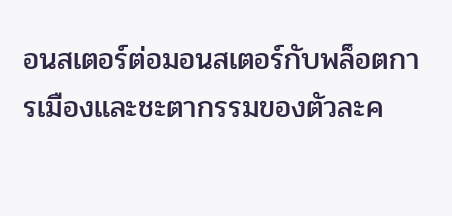อนสเตอร์ต่อมอนสเตอร์กับพล็อตการเมืองและชะตากรรมของตัวละค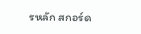รหลัก สกอร์ด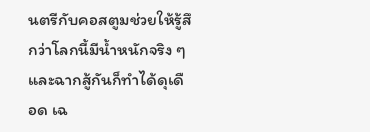นตรีกับคอสตูมช่วยให้รู้สึกว่าโลกนี้มีน้ำหนักจริง ๆ และฉากสู้กันก็ทำได้ดุเดือด เฉ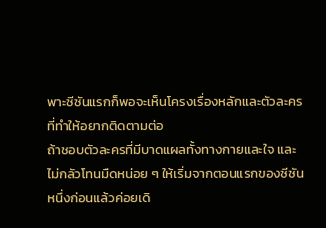พาะซีซันแรกก็พอจะเห็นโครงเรื่องหลักและตัวละครที่ทำให้อยากติดตามต่อ
ถ้าชอบตัวละครที่มีบาดแผลทั้งทางกายและใจ และไม่กลัวโทนมืดหน่อย ๆ ให้เริ่มจากตอนแรกของซีซันหนึ่งก่อนแล้วค่อยเดิ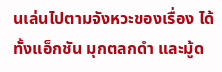นเล่นไปตามจังหวะของเรื่อง ได้ทั้งแอ็กชัน มุกตลกดำ และมู้ด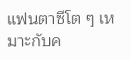แฟนตาซีโต ๆ เหมาะกับค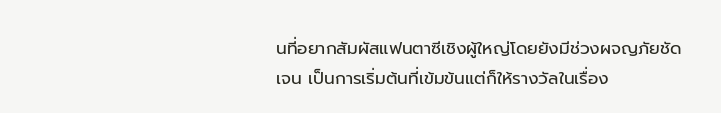นที่อยากสัมผัสแฟนตาซีเชิงผู้ใหญ่โดยยังมีช่วงผจญภัยชัดเจน เป็นการเริ่มต้นที่เข้มข้นแต่ก็ให้รางวัลในเรื่อง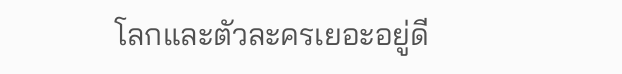โลกและตัวละครเยอะอยู่ดี